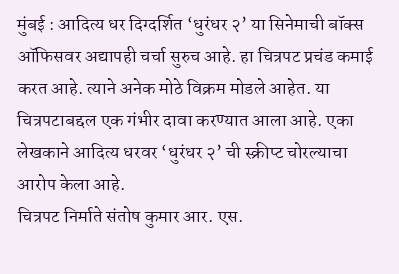मुंबई : आदित्य धर दिग्दर्शित ‘धुरंधर २’ या सिनेमाची बॉक्स ऑफिसवर अद्यापही चर्चा सुरुच आहे. हा चित्रपट प्रचंड कमाई करत आहे. त्याने अनेक मोठे विक्रम मोडले आहेत. या चित्रपटाबद्दल एक गंभीर दावा करण्यात आला आहे. एका लेखकाने आदित्य धरवर ‘धुरंधर २’ ची स्क्रीप्ट चोरल्याचा आरोप केला आहे.
चित्रपट निर्माते संतोष कुमार आर. एस.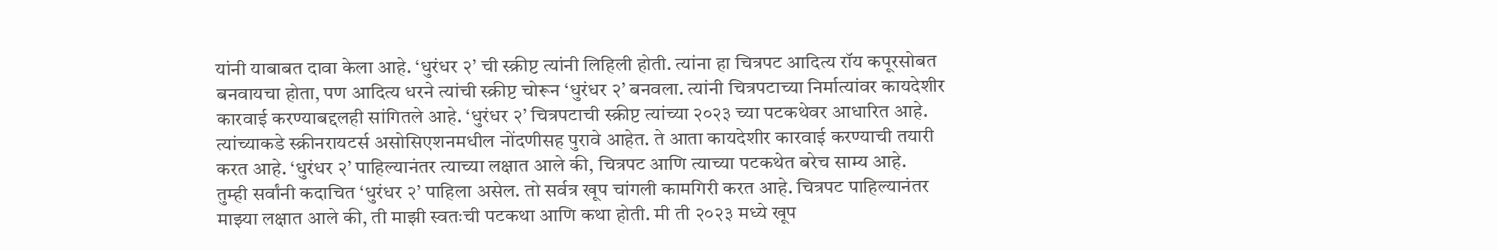यांनी याबाबत दावा केला आहे. ‘धुरंधर २’ ची स्क्रीप्ट त्यांनी लिहिली होती. त्यांना हा चित्रपट आदित्य रॉय कपूरसोबत बनवायचा होता, पण आदित्य धरने त्यांची स्क्रीप्ट चोरून ‘धुरंधर २’ बनवला. त्यांनी चित्रपटाच्या निर्मात्यांवर कायदेशीर कारवाई करण्याबद्दलही सांगितले आहे. ‘धुरंधर २’ चित्रपटाची स्क्रीप्ट त्यांच्या २०२३ च्या पटकथेवर आधारित आहे. त्यांच्याकडे स्क्रीनरायटर्स असोसिएशनमधील नोंदणीसह पुरावे आहेत. ते आता कायदेशीर कारवाई करण्याची तयारी करत आहे. ‘धुरंधर २’ पाहिल्यानंतर त्याच्या लक्षात आले की, चित्रपट आणि त्याच्या पटकथेत बरेच साम्य आहे.
तुम्ही सर्वांनी कदाचित ‘धुरंधर २’ पाहिला असेल. तो सर्वत्र खूप चांगली कामगिरी करत आहे. चित्रपट पाहिल्यानंतर माझ्या लक्षात आले की, ती माझी स्वतःची पटकथा आणि कथा होती. मी ती २०२३ मध्ये खूप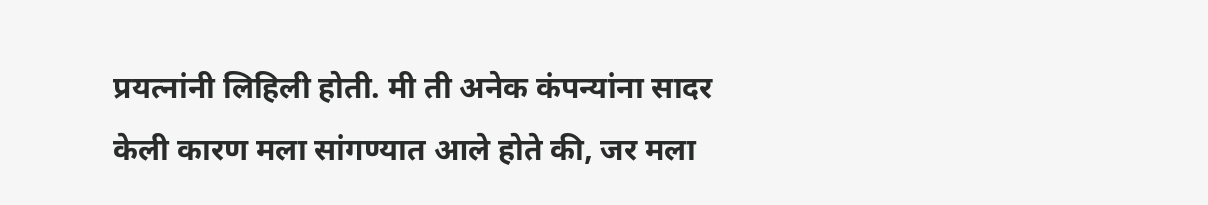प्रयत्नांनी लिहिली होती. मी ती अनेक कंपन्यांना सादर केली कारण मला सांगण्यात आले होते की, जर मला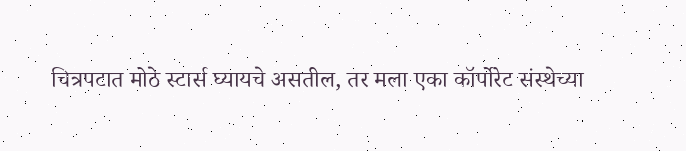चित्रपटात मोठे स्टार्स घ्यायचे असतील, तर मला एका कॉर्पोरेट संस्थेच्या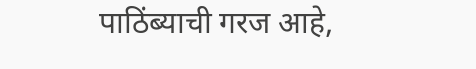पाठिंब्याची गरज आहे,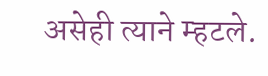असेही त्याने म्हटले.